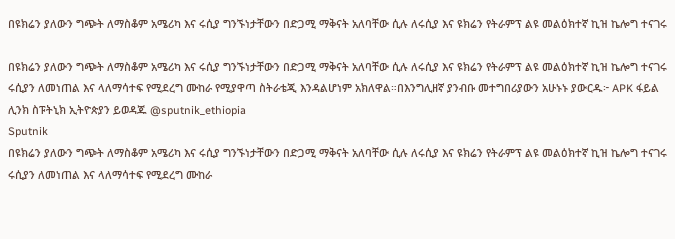በዩክሬን ያለውን ግጭት ለማስቆም አሜሪካ እና ሩሲያ ግንኙነታቸውን በድጋሚ ማቅናት አለባቸው ሲሉ ለሩሲያ እና ዩክሬን የትራምፕ ልዩ መልዕክተኛ ኪዝ ኬሎግ ተናገሩ

በዩክሬን ያለውን ግጭት ለማስቆም አሜሪካ እና ሩሲያ ግንኙነታቸውን በድጋሚ ማቅናት አለባቸው ሲሉ ለሩሲያ እና ዩክሬን የትራምፕ ልዩ መልዕክተኛ ኪዝ ኬሎግ ተናገሩ ሩሲያን ለመነጠል እና ላለማሳተፍ የሚደረግ ሙከራ የሚያዋጣ ስትራቴጂ እንዳልሆነም አክለዋል።በእንግሊዘኛ ያንብቡ መተግበሪያውን አሁኑኑ ያውርዱ፦ APK ፋይል ሊንክ ስፑትኒክ ኢትዮጵያን ይወዳጁ @sputnik_ethiopia
Sputnik
በዩክሬን ያለውን ግጭት ለማስቆም አሜሪካ እና ሩሲያ ግንኙነታቸውን በድጋሚ ማቅናት አለባቸው ሲሉ ለሩሲያ እና ዩክሬን የትራምፕ ልዩ መልዕክተኛ ኪዝ ኬሎግ ተናገሩ ሩሲያን ለመነጠል እና ላለማሳተፍ የሚደረግ ሙከራ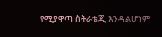የሚያዋጣ ስትራቴጂ እንዳልሆነም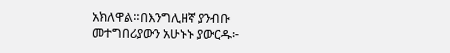አክለዋል።በእንግሊዘኛ ያንብቡ መተግበሪያውን አሁኑኑ ያውርዱ፦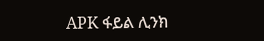APK ፋይል ሊንክ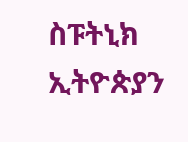ስፑትኒክ ኢትዮጵያን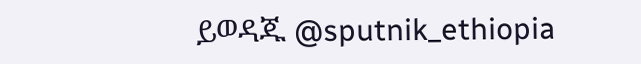ይወዳጁ @sputnik_ethiopia